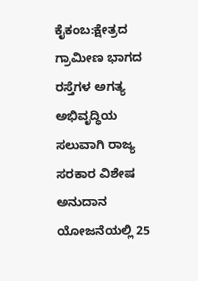ಕೈಕಂಬ:ಕ್ಷೇತ್ರದ ಗ್ರಾಮೀಣ ಭಾಗದ ರಸ್ತೆಗಳ ಅಗತ್ಯ ಅಭಿವೃದ್ಧಿಯ ಸಲುವಾಗಿ ರಾಜ್ಯ ಸರಕಾರ ವಿಶೇಷ ಅನುದಾನ ಯೋಜನೆಯಲ್ಲಿ 25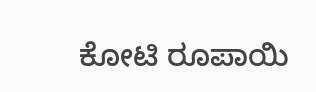ಕೋಟಿ ರೂಪಾಯಿ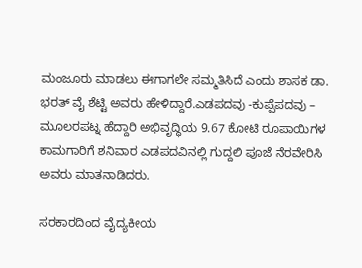ಮಂಜೂರು ಮಾಡಲು ಈಗಾಗಲೇ ಸಮ್ಮತಿಸಿದೆ ಎಂದು ಶಾಸಕ ಡಾ. ಭರತ್ ವೈ ಶೆಟ್ಟಿ ಅವರು ಹೇಳಿದ್ದಾರೆ.ಎಡಪದವು -ಕುಪ್ಪೆಪದವು – ಮೂಲರಪಟ್ನ ಹೆದ್ದಾರಿ ಅಭಿವೃದ್ಧಿಯ 9.67 ಕೋಟಿ ರೂಪಾಯಿಗಳ ಕಾಮಗಾರಿಗೆ ಶನಿವಾರ ಎಡಪದವಿನಲ್ಲಿ ಗುದ್ದಲಿ ಪೂಜೆ ನೆರವೇರಿಸಿ ಅವರು ಮಾತನಾಡಿದರು.

ಸರಕಾರದಿಂದ ವೈದ್ಯಕೀಯ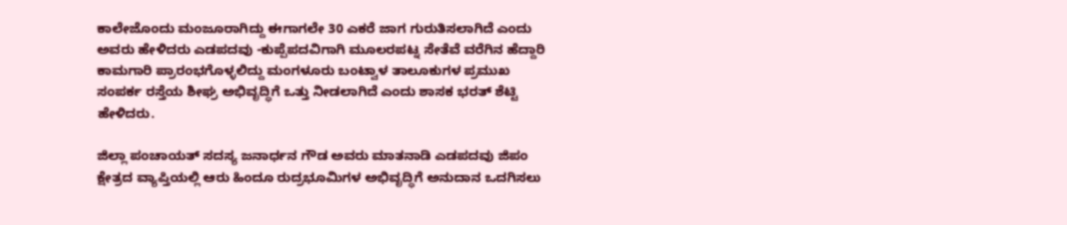ಕಾಲೇಜೊಂದು ಮಂಜೂರಾಗಿದ್ದು ಈಗಾಗಲೇ 30 ಎಕರೆ ಜಾಗ ಗುರುತಿಸಲಾಗಿದೆ ಎಂದು ಅವರು ಹೇಳಿದರು ಎಡಪದವು -ಕುಪ್ಪೆಪದವಿಗಾಗಿ ಮೂಲರಪಟ್ನ ಸೇತೆವೆ ವರೆಗಿನ ಹೆದ್ದಾರಿ ಕಾಮಗಾರಿ ಪ್ರಾರಂಭಗೊಳ್ಳಲಿದ್ದು ಮಂಗಳೂರು ಬಂಟ್ವಾಳ ತಾಲೂಕುಗಳ ಪ್ರಮುಖ ಸಂಪರ್ಕ ರಸ್ತೆಯ ಶೀಘ್ರ ಅಭಿವೃದ್ಧಿಗೆ ಒತ್ತು ನೀಡಲಾಗಿದೆ ಎಂದು ಶಾಸಕ ಭರತ್ ಶೆಟ್ಟಿ ಹೇಳಿದರು.

ಜಿಲ್ಲಾ ಪಂಚಾಯತ್ ಸದಸ್ಯ ಜನಾರ್ಧನ ಗೌಡ ಅವರು ಮಾತನಾಡಿ ಎಡಪದವು ಜಿಪಂ ಕ್ಷೇತ್ರದ ವ್ಯಾಪ್ತಿಯಲ್ಲಿ ಆರು ಹಿಂದೂ ರುದ್ರಭೂಮಿಗಳ ಅಭಿವೃದ್ಧಿಗೆ ಅನುದಾನ ಒದಗಿಸಲು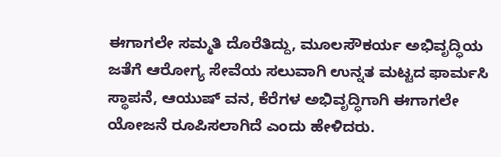ಈಗಾಗಲೇ ಸಮ್ಮತಿ ದೊರೆತಿದ್ದು, ಮೂಲಸೌಕರ್ಯ ಅಭಿವೃದ್ಧಿಯ ಜತೆಗೆ ಆರೋಗ್ಯ ಸೇವೆಯ ಸಲುವಾಗಿ ಉನ್ನತ ಮಟ್ಟದ ಫಾರ್ಮಸಿ ಸ್ಥಾಪನೆ, ಆಯುಷ್ ವನ, ಕೆರೆಗಳ ಅಭಿವೃದ್ಧಿಗಾಗಿ ಈಗಾಗಲೇ ಯೋಜನೆ ರೂಪಿಸಲಾಗಿದೆ ಎಂದು ಹೇಳಿದರು.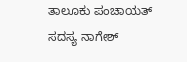ತಾಲೂಕು ಪಂಚಾಯತ್ ಸದಸ್ಯ ನಾಗೇಶ್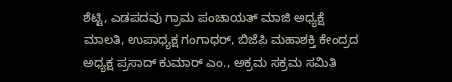ಶೆಟ್ಟಿ, ಎಡಪದವು ಗ್ರಾಮ ಪಂಚಾಯತ್ ಮಾಜಿ ಅಧ್ಯಕ್ಷೆ ಮಾಲತಿ, ಉಪಾಧ್ಯಕ್ಷ ಗಂಗಾಧರ್, ಬಿಜೆಪಿ ಮಹಾಶಕ್ತಿ ಕೇಂದ್ರದ ಅಧ್ಯಕ್ಷ ಪ್ರಸಾದ್ ಕುಮಾರ್ ಎಂ., ಅಕ್ರಮ ಸಕ್ರಮ ಸಮಿತಿ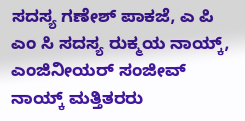ಸದಸ್ಯ ಗಣೇಶ್ ಪಾಕಜೆ, ಎ ಪಿ ಎಂ ಸಿ ಸದಸ್ಯ ರುಕ್ಮಯ ನಾಯ್ಕ್, ಎಂಜಿನೀಯರ್ ಸಂಜೀವ್ ನಾಯ್ಕ್ ಮತ್ತಿತರರು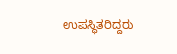ಉಪಸ್ಥಿತರಿದ್ದರು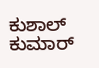ಕುಶಾಲ್ ಕುಮಾರ್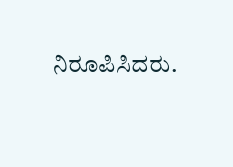ನಿರೂಪಿಸಿದರು.